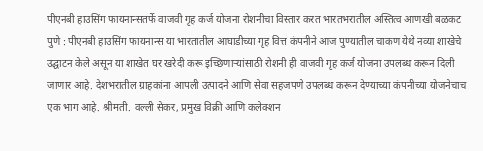पीएनबी हाउसिंग फायनान्सतर्फे वाजवी गृह कर्ज योजना रोशनीचा विस्तार करत भारतभरातील अस्तित्व आणखी बळकट
पुणे : पीएनबी हाउसिंग फायनान्स या भारतातील आघाडीच्या गृह वित्त कंपनीने आज पुण्यातील चाकण येथे नव्या शाखेचे उद्घाटन केले असून या शाखेत घर खरेदी करू इच्छिणाऱ्यांसाठी रोशनी ही वाजवी गृह कर्ज योजना उपलब्ध करून दिली जाणार आहे. देशभरातील ग्राहकांना आपली उत्पादने आणि सेवा सहजपणे उपलब्ध करून देण्याच्या कंपनीच्या योजनेचाच एक भाग आहे. श्रीमती. वल्ली सेकर, प्रमुख विक्री आणि कलेक्शन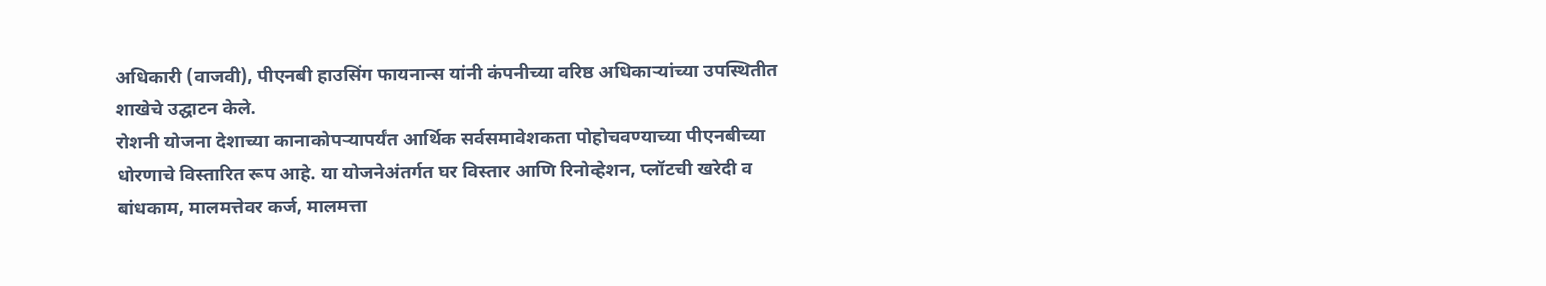अधिकारी (वाजवी), पीएनबी हाउसिंग फायनान्स यांनी कंपनीच्या वरिष्ठ अधिकाऱ्यांच्या उपस्थितीत शाखेचे उद्घाटन केले.
रोशनी योजना देशाच्या कानाकोपऱ्यापर्यंत आर्थिक सर्वसमावेशकता पोहोचवण्याच्या पीएनबीच्या धोरणाचे विस्तारित रूप आहे. या योजनेअंतर्गत घर विस्तार आणि रिनोव्हेशन, प्लॉटची खरेदी व बांधकाम, मालमत्तेवर कर्ज, मालमत्ता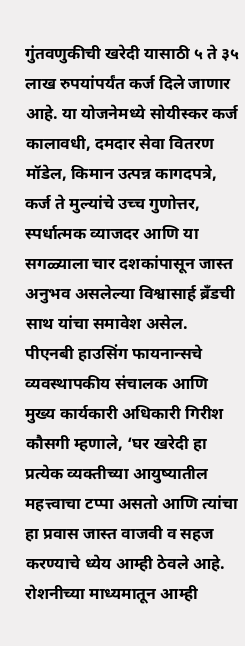गुंतवणुकीची खरेदी यासाठी ५ ते ३५ लाख रुपयांपर्यंत कर्ज दिले जाणार आहे. या योजनेमध्ये सोयीस्कर कर्ज कालावधी, दमदार सेवा वितरण मॉडेल, किमान उत्पन्न कागदपत्रे, कर्ज ते मुल्यांचे उच्च गुणोत्तर, स्पर्धात्मक व्याजदर आणि या सगळ्याला चार दशकांपासून जास्त अनुभव असलेल्या विश्वासार्ह ब्रँडची साथ यांचा समावेश असेल.
पीएनबी हाउसिंग फायनान्सचे व्यवस्थापकीय संचालक आणि मुख्य कार्यकारी अधिकारी गिरीश कौसगी म्हणाले, ‘घर खरेदी हा प्रत्येक व्यक्तीच्या आयुष्यातील महत्त्वाचा टप्पा असतो आणि त्यांचा हा प्रवास जास्त वाजवी व सहज करण्याचे ध्येय आम्ही ठेवले आहे. रोशनीच्या माध्यमातून आम्ही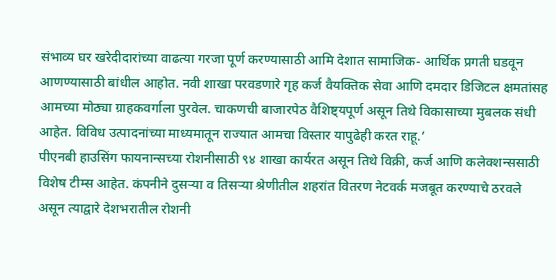संभाव्य घर खरेदीदारांच्या वाढत्या गरजा पूर्ण करण्यासाठी आमि देशात सामाजिक- आर्थिक प्रगती घडवून आणण्यासाठी बांधील आहोत. नवी शाखा परवडणारे गृह कर्ज वैयक्तिक सेवा आणि दमदार डिजिटल क्षमतांसह आमच्या मोठ्या ग्राहकवर्गाला पुरवेल. चाकणची बाजारपेठ वैशिष्ट्यपूर्ण असून तिथे विकासाच्या मुबलक संधी आहेत. विविध उत्पादनांच्या माध्यमातून राज्यात आमचा विस्तार यापुढेही करत राहू.’
पीएनबी हाउसिंग फायनान्सच्या रोशनीसाठी ९४ शाखा कार्यरत असून तिथे विक्री, कर्ज आणि कलेक्शन्ससाठी विशेष टीम्स आहेत. कंपनीने दुसऱ्या व तिसऱ्या श्रेणीतील शहरांत वितरण नेटवर्क मजबूत करण्याचे ठरवले असून त्याद्वारे देशभरातील रोशनी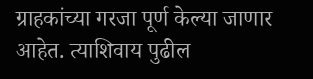ग्राहकांच्या गरजा पूर्ण केल्या जाणार आहेत. त्याशिवाय पुढील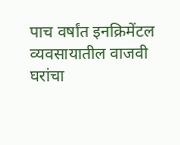पाच वर्षांत इनक्रिमेंटल व्यवसायातील वाजवी घरांचा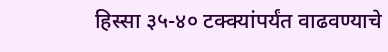हिस्सा ३५-४० टक्क्यांपर्यंत वाढवण्याचे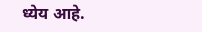ध्येय आहे.